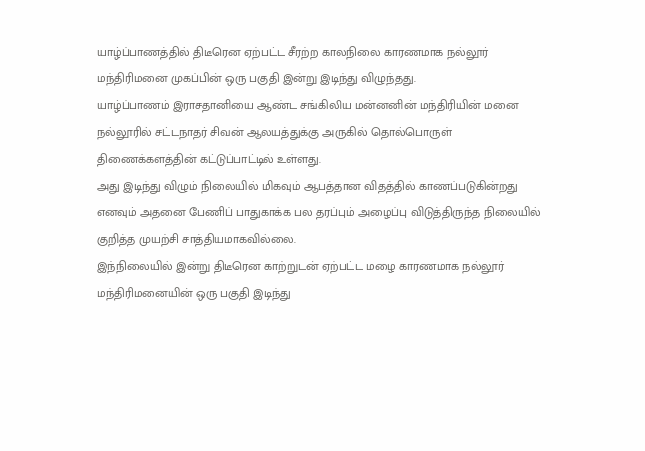யாழ்ப்பாணத்தில் திடீரென ஏற்பட்ட சீரற்ற காலநிலை காரணமாக நல்லூர் மந்திரிமனை முகப்பின் ஒரு பகுதி இன்று இடிந்து விழுந்தது.
யாழ்ப்பாணம் இராசதானியை ஆண்ட சங்கிலிய மன்னனின் மந்திரியின் மனை நல்லூரில் சட்டநாதர் சிவன் ஆலயத்துக்கு அருகில் தொல்பொருள் திணைக்களத்தின் கட்டுப்பாட்டில் உள்ளது.
அது இடிந்து விழும் நிலையில் மிகவும் ஆபத்தான விதத்தில் காணப்படுகின்றது எனவும் அதனை பேணிப் பாதுகாக்க பல தரப்பும் அழைப்பு விடுத்திருந்த நிலையில் குறித்த முயற்சி சாத்தியமாகவில்லை.
இந்நிலையில் இன்று திடீரென காற்றுடன் ஏற்பட்ட மழை காரணமாக நல்லூர் மந்திரிமனையின் ஒரு பகுதி இடிந்து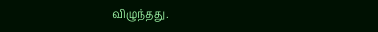விழுந்தது.